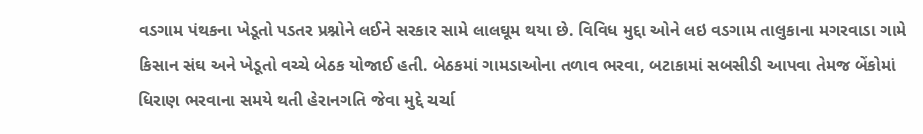વડગામ પંથકના ખેડૂતો પડતર પ્રશ્નોને લઈને સરકાર સામે લાલઘૂમ થયા છે. વિવિધ મુદ્દા ઓને લઇ વડગામ તાલુકાના મગરવાડા ગામે કિસાન સંઘ અને ખેડૂતો વચ્ચે બેઠક યોજાઈ હતી. બેઠકમાં ગામડાઓના તળાવ ભરવા, બટાકામાં સબસીડી આપવા તેમજ બેંકોમાં ધિરાણ ભરવાના સમયે થતી હેરાનગતિ જેવા મુદ્દે ચર્ચા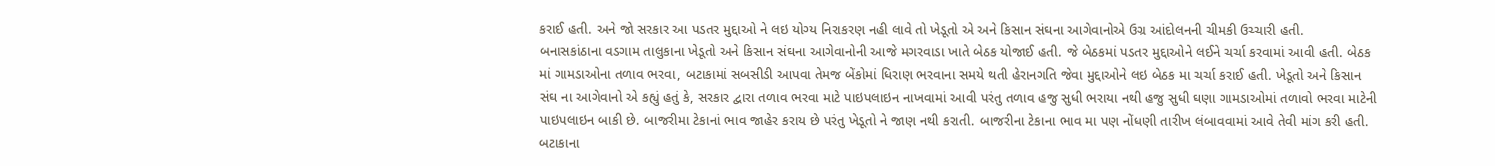કરાઈ હતી. અને જો સરકાર આ પડતર મુદ્દાઓ ને લઇ યોગ્ય નિરાકરણ નહી લાવે તો ખેડૂતો એ અને કિસાન સંઘના આગેવાનોએ ઉગ્ર આંદોલનની ચીમકી ઉચ્ચારી હતી.
બનાસકાંઠાના વડગામ તાલુકાના ખેડૂતો અને કિસાન સંઘના આગેવાનોની આજે મગરવાડા ખાતે બેઠક યોજાઈ હતી. જે બેઠકમાં પડતર મુદ્દાઓને લઈને ચર્ચા કરવામાં આવી હતી. બેઠક માં ગામડાઓના તળાવ ભરવા, બટાકામાં સબસીડી આપવા તેમજ બેંકોમાં ધિરાણ ભરવાના સમયે થતી હેરાનગતિ જેવા મુદ્દાઓને લઇ બેઠક મા ચર્ચા કરાઈ હતી. ખેડૂતો અને કિસાન સંઘ ના આગેવાનો એ કહ્યું હતું કે, સરકાર દ્વારા તળાવ ભરવા માટે પાઇપલાઇન નાખવામાં આવી પરંતુ તળાવ હજુ સુધી ભરાયા નથી હજુ સુધી ઘણા ગામડાઓમાં તળાવો ભરવા માટેની પાઇપલાઇન બાકી છે. બાજરીમા ટેકાનાં ભાવ જાહેર કરાય છે પરંતુ ખેડૂતો ને જાણ નથી કરાતી. બાજરીના ટેકાના ભાવ મા પણ નોંધણી તારીખ લંબાવવામાં આવે તેવી માંગ કરી હતી.
બટાકાના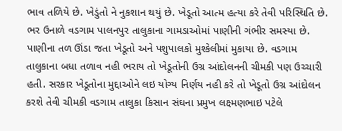ભાવ તળિયે છે. ખેડુંતો ને નુકશાન થયું છે. ખેડૂતો આત્મ હત્યા કરે તેવી પરિસ્થિતિ છે. ભર ઉનાળે વડગામ પાલનપુર તાલુકાના ગામડાઓમાં પાણીની ગંભીર સમસ્યા છે. પાણીના તળ ઊંડા જતા ખેડૂતો અને પશુપાલકો મુશ્કેલીમાં મુકાયા છે. વડગામ તાલુકાના બધા તળાવ નહી ભરાય તો ખેડૂતોની ઉગ્ર આંદોલનની ચીમકી પણ ઉચ્ચારી હતી. સરકાર ખેડૂતોના મુદ્દાઓને લઇ યોગ્ય નિર્ણય નહી કરે તો ખેડૂતો ઉગ્ર આંદોલન કરશે તેવી ચીમકી વડગામ તાલુકા કિસાન સંઘના પ્રમુખ લક્ષ્મણભાઇ પટેલે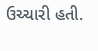ઉચ્ચારી હતી.